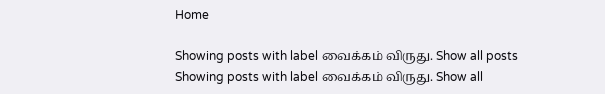Home

Showing posts with label வைக்கம் விருது. Show all posts
Showing posts with label வைக்கம் விருது. Show all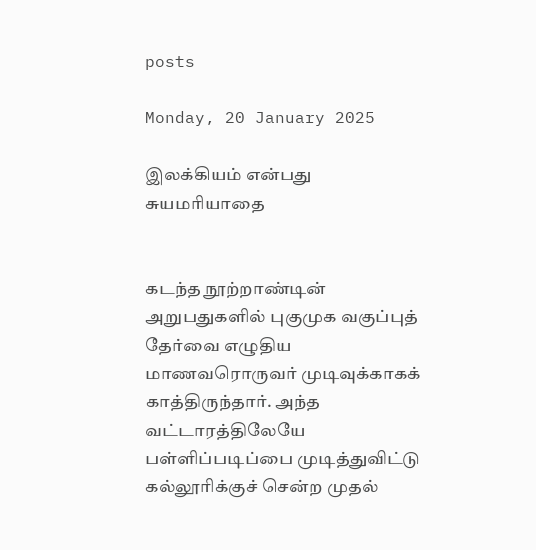posts

Monday, 20 January 2025

இலக்கியம் என்பது சுயமரியாதை


கடந்த நூற்றாண்டின் அறுபதுகளில் புகுமுக வகுப்புத் தேர்வை எழுதிய மாணவரொருவர் முடிவுக்காகக் காத்திருந்தார். அந்த வட்டாரத்திலேயே பள்ளிப்படிப்பை முடித்துவிட்டு கல்லூரிக்குச் சென்ற முதல்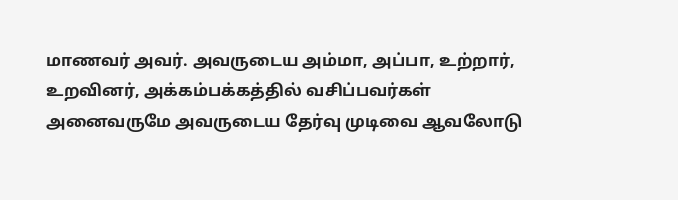மாணவர் அவர். அவருடைய அம்மா, அப்பா, உற்றார், உறவினர், அக்கம்பக்கத்தில் வசிப்பவர்கள் அனைவருமே அவருடைய தேர்வு முடிவை ஆவலோடு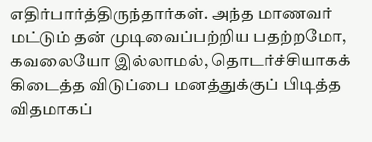எதிர்பார்த்திருந்தார்கள். அந்த மாணவர் மட்டும் தன் முடிவைப்பற்றிய பதற்றமோ, கவலையோ இல்லாமல், தொடர்ச்சியாகக் கிடைத்த விடுப்பை மனத்துக்குப் பிடித்த விதமாகப்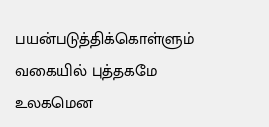பயன்படுத்திக்கொள்ளும் வகையில் புத்தகமே உலகமென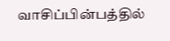வாசிப்பின்பத்தில்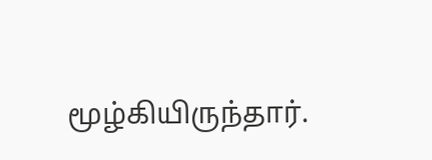மூழ்கியிருந்தார்.